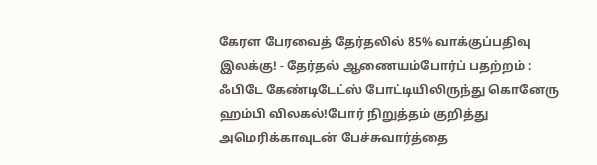கேரள பேரவைத் தேர்தலில் 85% வாக்குப்பதிவு இலக்கு! - தேர்தல் ஆணையம்போர்ப் பதற்றம் : ஃபிடே கேண்டிடேட்ஸ் போட்டியிலிருந்து கொனேரு ஹம்பி விலகல்!போர் நிறுத்தம் குறித்து அமெரிக்காவுடன் பேச்சுவார்த்தை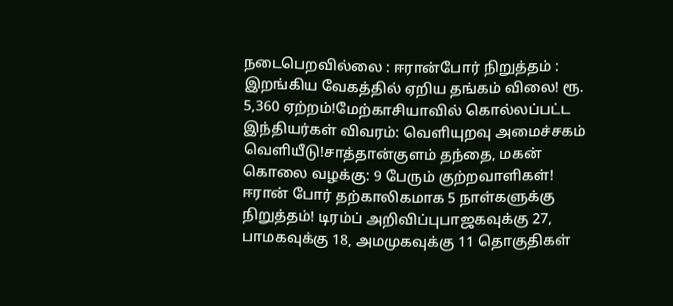நடைபெறவில்லை : ஈரான்போர் நிறுத்தம் : இறங்கிய வேகத்தில் ஏறிய தங்கம் விலை! ரூ. 5,360 ஏற்றம்!மேற்காசியாவில் கொல்லப்பட்ட இந்தியர்கள் விவரம்: வெளியுறவு அமைச்சகம் வெளியீடு!சாத்தான்குளம் தந்தை, மகன் கொலை வழக்கு: 9 பேரும் குற்றவாளிகள்! ஈரான் போர் தற்காலிகமாக 5 நாள்களுக்கு நிறுத்தம்! டிரம்ப் அறிவிப்புபாஜகவுக்கு 27, பாமகவுக்கு 18, அமமுகவுக்கு 11 தொகுதிகள்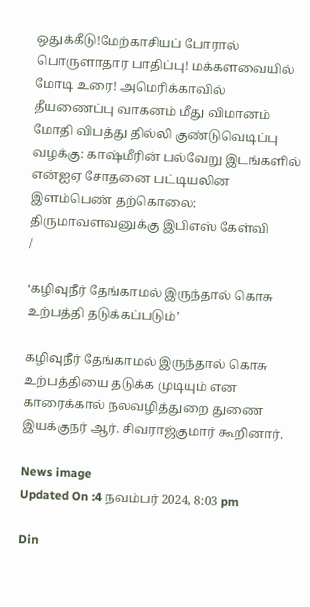ஒதுக்கீடு!மேற்காசியப் போரால் பொருளாதார பாதிப்பு! மக்களவையில் மோடி உரை! அமெரிக்காவில் தீயணைப்பு வாகனம் மீது விமானம் மோதி விபத்து தில்லி குண்டுவெடிப்பு வழக்கு: காஷ்மீரின் பல்வேறு இடங்களில் என்ஐஏ சோதனை பட்டியலின இளம்பெண் தற்கொலை: திருமாவளவனுக்கு இபிஎஸ் கேள்வி
/

‘கழிவுநீர் தேங்காமல் இருந்தால் கொசு உற்பத்தி தடுக்கப்படும்’

கழிவுநீர் தேங்காமல் இருந்தால் கொசு உற்பத்தியை தடுக்க முடியும் என காரைக்கால் நலவழித்துறை துணை இயக்குநர் ஆர். சிவராஜ்குமார் கூறினார்.

News image
Updated On :4 நவம்பர் 2024, 8:03 pm

Din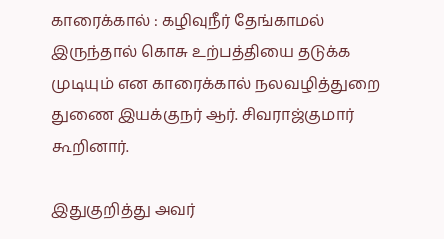காரைக்கால் : கழிவுநீர் தேங்காமல் இருந்தால் கொசு உற்பத்தியை தடுக்க முடியும் என காரைக்கால் நலவழித்துறை துணை இயக்குநர் ஆர். சிவராஜ்குமார் கூறினார்.

இதுகுறித்து அவர்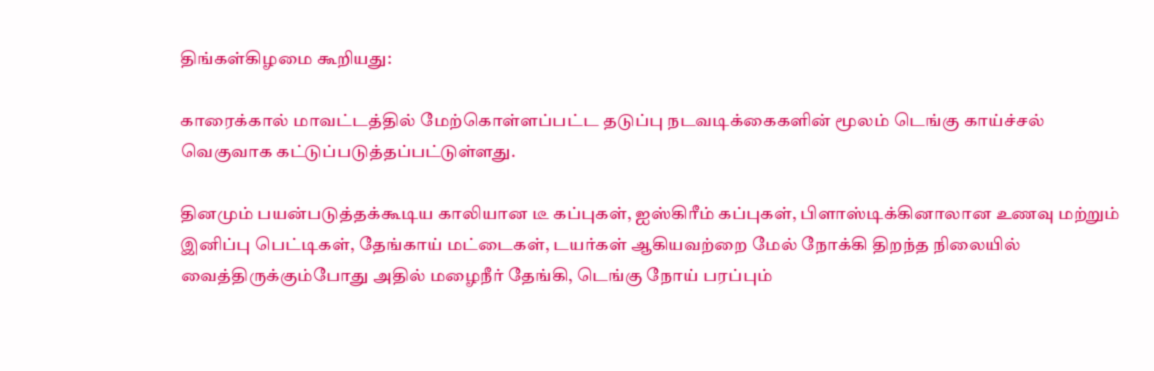திங்கள்கிழமை கூறியது:

காரைக்கால் மாவட்டத்தில் மேற்கொள்ளப்பட்ட தடுப்பு நடவடிக்கைகளின் மூலம் டெங்கு காய்ச்சல் வெகுவாக கட்டுப்படுத்தப்பட்டுள்ளது.

தினமும் பயன்படுத்தக்கூடிய காலியான டீ கப்புகள், ஐஸ்கிரீம் கப்புகள், பிளாஸ்டிக்கினாலான உணவு மற்றும் இனிப்பு பெட்டிகள், தேங்காய் மட்டைகள், டயர்கள் ஆகியவற்றை மேல் நோக்கி திறந்த நிலையில் வைத்திருக்கும்போது அதில் மழைநீர் தேங்கி, டெங்கு நோய் பரப்பும்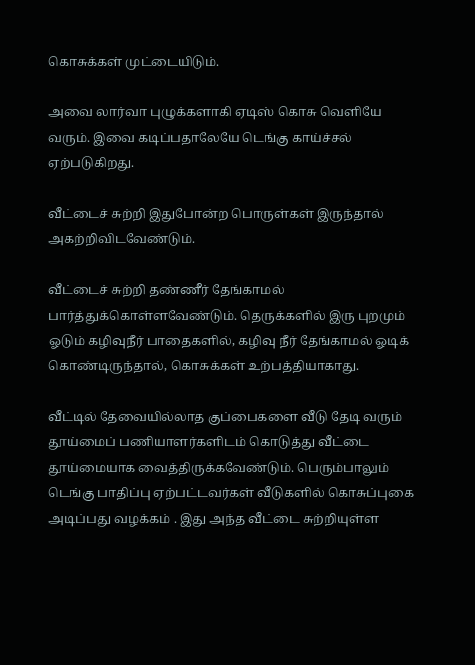கொசுக்கள் முட்டையிடும்.

அவை லார்வா புழுக்களாகி ஏடிஸ் கொசு வெளியே வரும். இவை கடிப்பதாலேயே டெங்கு காய்ச்சல் ஏற்படுகிறது.

வீட்டைச் சுற்றி இதுபோன்ற பொருள்கள் இருந்தால் அகற்றிவிடவேண்டும்.

வீட்டைச் சுற்றி தண்ணீர் தேங்காமல் பார்த்துக்கொள்ளவேண்டும். தெருக்களில் இரு புறமும் ஓடும் கழிவுநீர் பாதைகளில், கழிவு நீர் தேங்காமல் ஓடிக் கொண்டிருந்தால், கொசுக்கள் உற்பத்தியாகாது.

வீட்டில் தேவையில்லாத குப்பைகளை வீடு தேடி வரும் தூய்மைப் பணியாளர்களிடம் கொடுத்து வீட்டை தூய்மையாக வைத்திருக்கவேண்டும். பெரும்பாலும் டெங்கு பாதிப்பு ஏற்பட்டவர்கள் வீடுகளில் கொசுப்புகை அடிப்பது வழக்கம் . இது அந்த வீட்டை சுற்றியுள்ள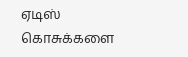ஏடிஸ் கொசுக்களை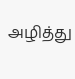அழித்து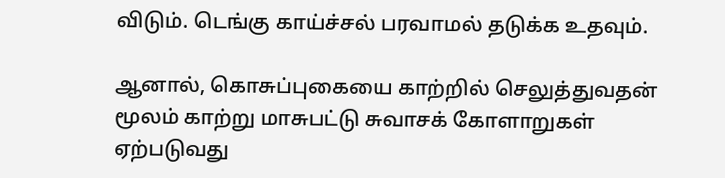விடும். டெங்கு காய்ச்சல் பரவாமல் தடுக்க உதவும்.

ஆனால், கொசுப்புகையை காற்றில் செலுத்துவதன் மூலம் காற்று மாசுபட்டு சுவாசக் கோளாறுகள் ஏற்படுவது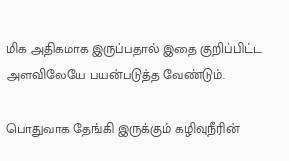மிக அதிகமாக இருப்பதால் இதை குறிப்பிட்ட அளவிலேயே பயன்படுத்த வேண்டும்.

பொதுவாக தேங்கி இருக்கும் கழிவுநீரின்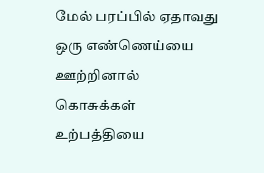மேல் பரப்பில் ஏதாவது ஒரு எண்ணெய்யை ஊற்றினால் கொசுக்கள் உற்பத்தியை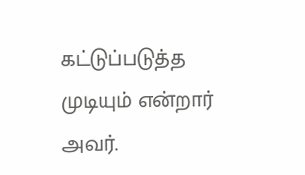கட்டுப்படுத்த முடியும் என்றார் அவர்.